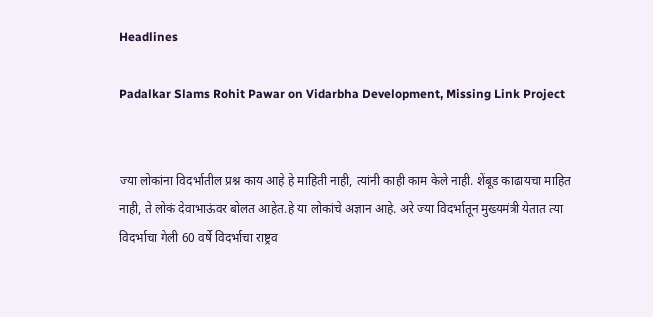Headlines

Padalkar Slams Rohit Pawar on Vidarbha Development, Missing Link Project


ज्या लोकांना विदर्भातील प्रश्न काय आहे हे माहिती नाही, त्यांनी काही काम केले नाही. शेंबूड काढायचा माहित नाही, ते लोकं देवाभाऊंवर बोलत आहेत.हे या लोकांचे अज्ञान आहे. अरे ज्या विदर्भातून मुख्यमंत्री येतात त्या विदर्भाचा गेली 60 वर्षे विदर्भाचा राष्ट्रव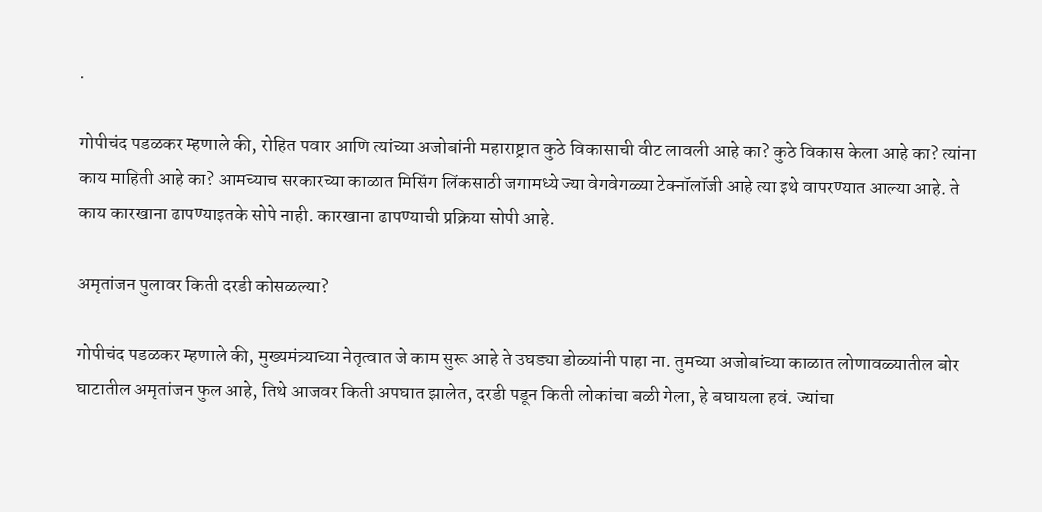.

गोपीचंद पडळकर म्हणाले की, रोहित पवार आणि त्यांच्या अजोबांनी महाराष्ट्रात कुठे विकासाची वीट लावली आहे का? कुठे विकास केला आहे का? त्यांना काय माहिती आहे का? आमच्याच सरकारच्या काळात मिसिंग लिंकसाठी जगामध्ये ज्या वेगवेगळ्या टेक्नॉलॉजी आहे त्या इथे वापरण्यात आल्या आहे. ते काय कारखाना ढापण्याइतके सोपे नाही. कारखाना ढापण्याची प्रक्रिया सोपी आहे.

अमृतांजन पुलावर किती दरडी कोसळल्या?

गोपीचंद पडळकर म्हणाले की, मुख्यमंत्र्याच्या नेतृत्वात जे काम सुरू आहे ते उघड्या डोळ्यांनी पाहा ना. तुमच्या अजोबांच्या काळात लोणावळ्यातील बोर घाटातील अमृतांजन फुल आहे, तिथे आजवर किती अपघात झालेत, दरडी पडून किती लोकांचा बळी गेला, हे बघायला हवं. ज्यांचा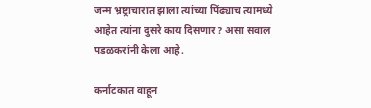जन्म भ्रष्ट्राचारात झाला त्यांच्या पिंढ्याच त्यामध्ये आहेत त्यांना दुसरे काय दिसणार? असा सवाल पडळकरांनी केला आहे.

कर्नाटकात वाहून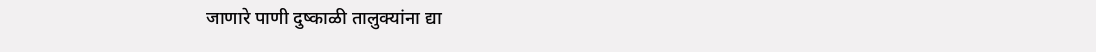जाणारे पाणी दुष्काळी तालुक्यांना द्या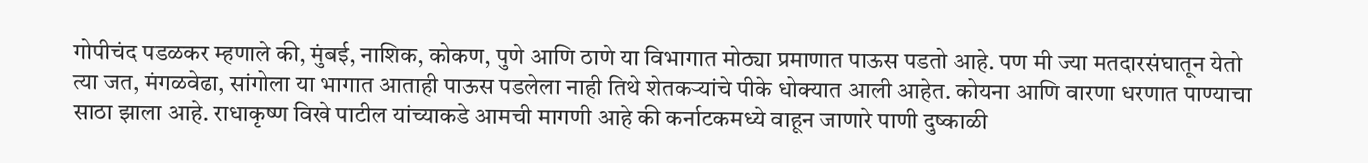गोपीचंद पडळकर म्हणाले की, मुंबई, नाशिक, कोकण, पुणे आणि ठाणे या विभागात मोठ्या प्रमाणात पाऊस पडतो आहे. पण मी ज्या मतदारसंघातून येतो त्या जत, मंगळवेढा, सांगोला या भागात आताही पाऊस पडलेला नाही तिथे शेतकऱ्यांचे पीके धोक्यात आली आहेत. कोयना आणि वारणा धरणात पाण्याचा साठा झाला आहे. राधाकृष्ण विखे पाटील यांच्याकडे आमची मागणी आहे की कर्नाटकमध्ये वाहून जाणारे पाणी दुष्काळी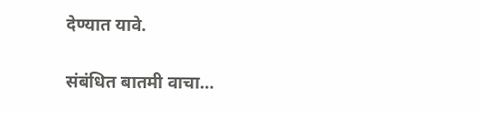देण्यात यावे.

संबंधित बातमी वाचा…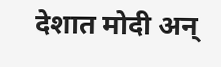देशात मोदी अन्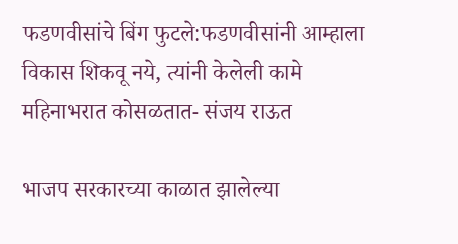फडणवीसांचे बिंग फुटले:फडणवीसांनी आम्हाला विकास शिकवू नये, त्यांनी केलेली कामे महिनाभरात कोसळतात- संजय राऊत

भाजप सरकारच्या काळात झालेल्या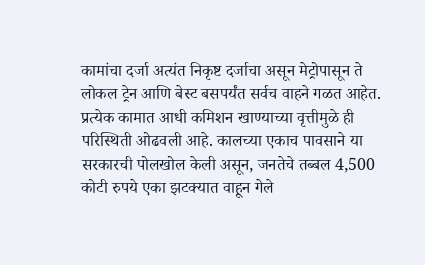कामांचा दर्जा अत्यंत निकृष्ट दर्जाचा असून मेट्रोपासून ते लोकल ट्रेन आणि बेस्ट बसपर्यंत सर्वच वाहने गळत आहेत. प्रत्येक कामात आधी कमिशन खाण्याच्या वृत्तीमुळे ही परिस्थिती ओढवली आहे. कालच्या एकाच पावसाने या सरकारची पोलखोल केली असून, जनतेचे तब्बल 4,500 कोटी रुपये एका झटक्यात वाहून गेले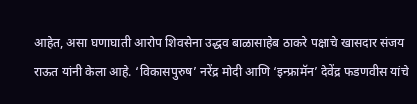आहेत, असा घणाघाती आरोप शिवसेना उद्धव बाळासाहेब ठाकरे पक्षाचे खासदार संजय राऊत यांनी केला आहे. ‘विकासपुरुष’ नरेंद्र मोदी आणि ‘इन्फ्रामॅन’ देवेंद्र फडणवीस यांचे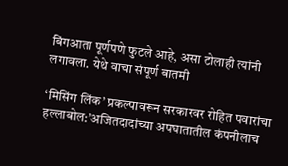बिंगआता पूर्णपणे फुटले आहे, असा टोलाही त्यांनी लगावला. येथे वाचा संपूर्ण बातमी

‘मिसिंग लिंक’ प्रकल्पावरून सरकारवर रोहित पवारांचा हल्लाबोल:’अजितदादांच्या अपघातातील कंपनीलाच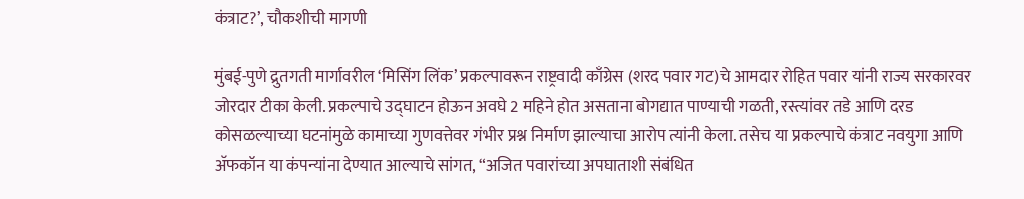कंत्राट?’, चौकशीची मागणी

मुंबई-पुणे द्रुतगती मार्गावरील ‘मिसिंग लिंक’ प्रकल्पावरून राष्ट्रवादी काँग्रेस (शरद पवार गट)चे आमदार रोहित पवार यांनी राज्य सरकारवर जोरदार टीका केली. प्रकल्पाचे उद्घाटन होऊन अवघे 2 महिने होत असताना बोगद्यात पाण्याची गळती, रस्त्यांवर तडे आणि दरड कोसळल्याच्या घटनांमुळे कामाच्या गुणवत्तेवर गंभीर प्रश्न निर्माण झाल्याचा आरोप त्यांनी केला. तसेच या प्रकल्पाचे कंत्राट नवयुगा आणि अ‍ॅफकॉन या कंपन्यांना देण्यात आल्याचे सांगत, “अजित पवारांच्या अपघाताशी संबंधित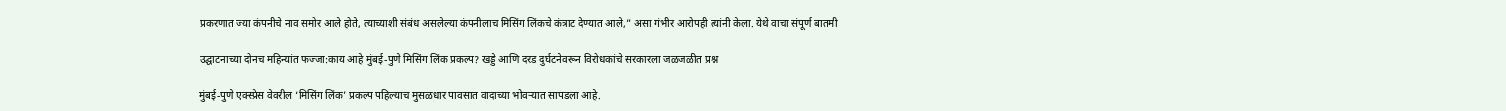प्रकरणात ज्या कंपनीचे नाव समोर आले होते, त्याच्याशी संबंध असलेल्या कंपनीलाच मिसिंग लिंकचे कंत्राट देण्यात आले,” असा गंभीर आरोपही त्यांनी केला. येथे वाचा संपूर्ण बातमी

उद्घाटनाच्या दोनच महिन्यांत फज्जा:काय आहे मुंबई-पुणे मिसिंग लिंक प्रकल्प? खड्डे आणि दरड दुर्घटनेवरून विरोधकांचे सरकारला जळजळीत प्रश्न

मुंबई-पुणे एक्स्प्रेस वेवरील ‘मिसिंग लिंक’ प्रकल्प पहिल्याच मुसळधार पावसात वादाच्या भोवऱ्यात सापडला आहे.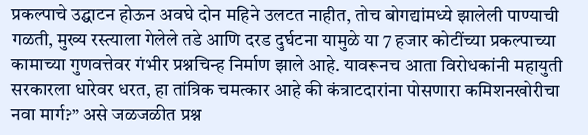प्रकल्पाचे उद्घाटन होऊन अवघे दोन महिने उलटत नाहीत, तोच बोगद्यांमध्ये झालेली पाण्याची गळती, मुख्य रस्त्याला गेलेले तडे आणि दरड दुर्घटना यामुळे या 7 हजार कोटींच्या प्रकल्पाच्या कामाच्या गुणवत्तेवर गंभीर प्रश्नचिन्ह निर्माण झाले आहे. यावरूनच आता विरोधकांनी महायुती सरकारला धारेवर धरत, हा तांत्रिक चमत्कार आहे की कंत्राटदारांना पोसणारा कमिशनखोरीचा नवा मार्ग?” असे जळजळीत प्रश्न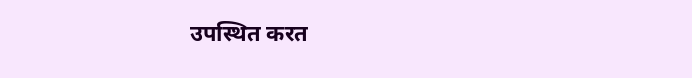उपस्थित करत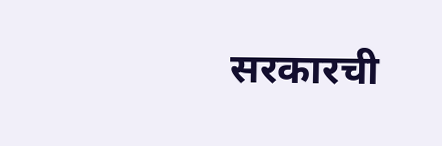सरकारची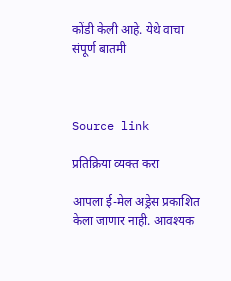कोंडी केली आहे. येथे वाचा संपूर्ण बातमी



Source link

प्रतिक्रिया व्यक्त करा

आपला ई-मेल अड्रेस प्रकाशित केला जाणार नाही. आवश्यक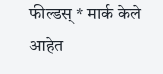फील्डस् * मार्क केले आहेत